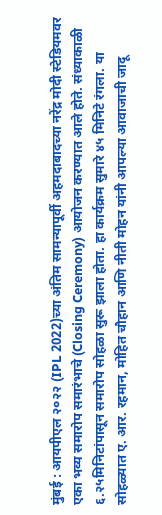मुंबई : आयपीएल २०२२ (IPL 2022)च्या अंतिम सामन्यापूर्वी अहमदाबादच्या नरेंद्र मोदी स्टेडियमवर एका भव्य समारोप समारंभाचे (Closing Ceremony) आयोजन करण्यात आले होते. संध्याकाळी ६.२५मिनिटांपासून समारोप सोहळा सुरू झाला होता. हा कार्यक्रम सुमारे ४५ मिनिटे रंगला. या सोहळ्यात ए. आर. रहमान, मोहित चौहान आणि नीती मोहन यांनी आपल्या आवाजाची जादू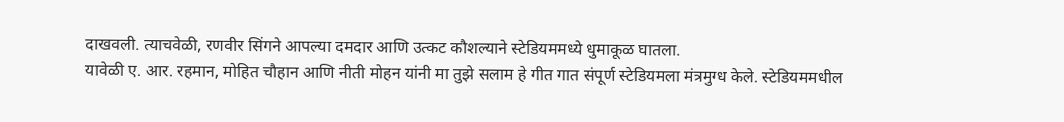दाखवली. त्याचवेळी, रणवीर सिंगने आपल्या दमदार आणि उत्कट कौशल्याने स्टेडियममध्ये धुमाकूळ घातला.
यावेळी ए. आर. रहमान, मोहित चौहान आणि नीती मोहन यांनी मा तुझे सलाम हे गीत गात संपूर्ण स्टेडियमला मंत्रमुग्ध केले. स्टेडियममधील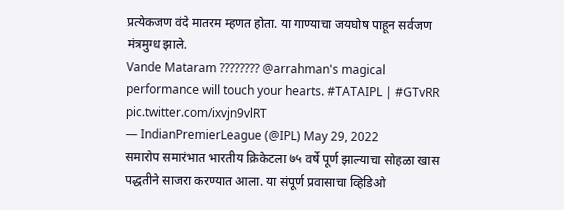प्रत्येकजण वंदे मातरम म्हणत होता. या गाण्याचा जयघोष पाहून सर्वजण मंत्रमुग्ध झाले.
Vande Mataram ???????? @arrahman's magical performance will touch your hearts. #TATAIPL | #GTvRR pic.twitter.com/ixvjn9vlRT
— IndianPremierLeague (@IPL) May 29, 2022
समारोप समारंभात भारतीय क्रिकेटला ७५ वर्षे पूर्ण झाल्याचा सोहळा खास पद्धतीने साजरा करण्यात आला. या संपूर्ण प्रवासाचा व्हिडिओ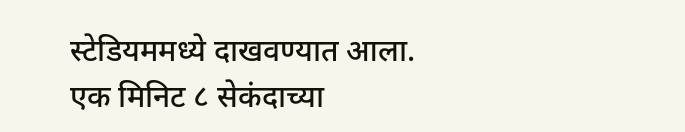स्टेडियममध्ये दाखवण्यात आला. एक मिनिट ८ सेकंदाच्या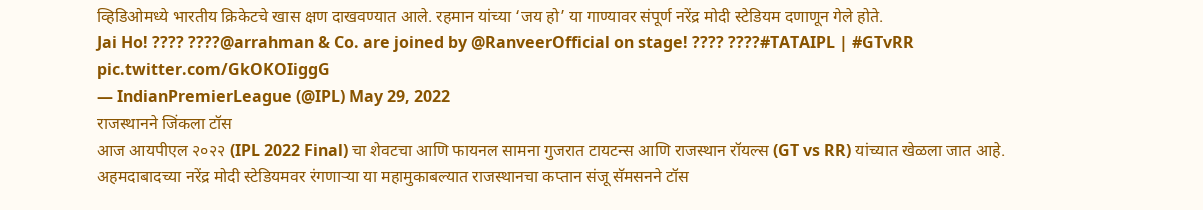व्हिडिओमध्ये भारतीय क्रिकेटचे खास क्षण दाखवण्यात आले. रहमान यांच्या ‘जय हो’ या गाण्यावर संपूर्ण नरेंद्र मोदी स्टेडियम दणाणून गेले होते.
Jai Ho! ???? ????@arrahman & Co. are joined by @RanveerOfficial on stage! ???? ????#TATAIPL | #GTvRR pic.twitter.com/GkOKOIiggG
— IndianPremierLeague (@IPL) May 29, 2022
राजस्थानने जिंकला टॉस
आज आयपीएल २०२२ (IPL 2022 Final) चा शेवटचा आणि फायनल सामना गुजरात टायटन्स आणि राजस्थान रॉयल्स (GT vs RR) यांच्यात खेळला जात आहे. अहमदाबादच्या नरेंद्र मोदी स्टेडियमवर रंगणाऱ्या या महामुकाबल्यात राजस्थानचा कप्तान संजू सॅमसनने टॉस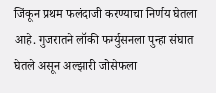जिंकून प्रथम फलंदाजी करण्याचा निर्णय घेतला आहे. गुजरातने लॉकी फर्ग्युसनला पुन्हा संघात घेतले असून अल्झारी जोसेफला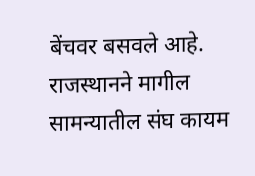बेंचवर बसवले आहे. राजस्थानने मागील सामन्यातील संघ कायम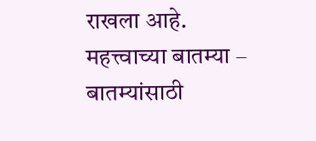राखला आहे.
महत्त्वाच्या बातम्या –
बातम्यांसाठी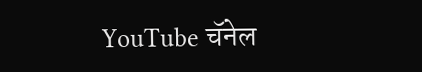YouTube चॅनेल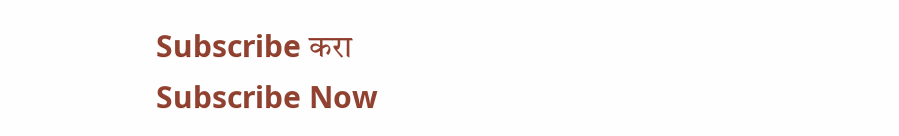Subscribe करा
Subscribe Now